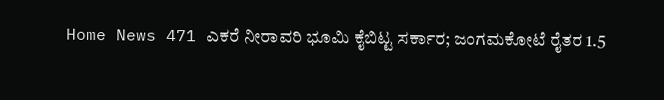Home News 471 ಎಕರೆ ನೀರಾವರಿ ಭೂಮಿ ಕೈಬಿಟ್ಟ ಸರ್ಕಾರ; ಜಂಗಮಕೋಟೆ ರೈತರ 1.5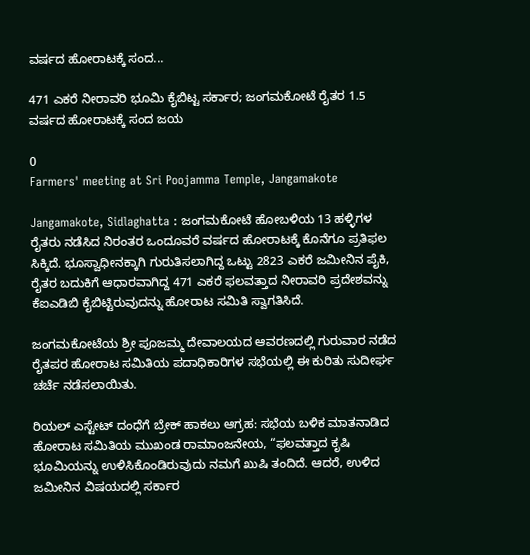ವರ್ಷದ ಹೋರಾಟಕ್ಕೆ ಸಂದ...

471 ಎಕರೆ ನೀರಾವರಿ ಭೂಮಿ ಕೈಬಿಟ್ಟ ಸರ್ಕಾರ; ಜಂಗಮಕೋಟೆ ರೈತರ 1.5 ವರ್ಷದ ಹೋರಾಟಕ್ಕೆ ಸಂದ ಜಯ

0
Farmers' meeting at Sri Poojamma Temple, Jangamakote

Jangamakote, Sidlaghatta : ಜಂಗಮಕೋಟೆ ಹೋಬಳಿಯ 13 ಹಳ್ಳಿಗಳ ರೈತರು ನಡೆಸಿದ ನಿರಂತರ ಒಂದೂವರೆ ವರ್ಷದ ಹೋರಾಟಕ್ಕೆ ಕೊನೆಗೂ ಪ್ರತಿಫಲ ಸಿಕ್ಕಿದೆ. ಭೂಸ್ವಾಧೀನಕ್ಕಾಗಿ ಗುರುತಿಸಲಾಗಿದ್ದ ಒಟ್ಟು 2823 ಎಕರೆ ಜಮೀನಿನ ಪೈಕಿ, ರೈತರ ಬದುಕಿಗೆ ಆಧಾರವಾಗಿದ್ದ 471 ಎಕರೆ ಫಲವತ್ತಾದ ನೀರಾವರಿ ಪ್ರದೇಶವನ್ನು ಕೆಐಎಡಿಬಿ ಕೈಬಿಟ್ಟಿರುವುದನ್ನು ಹೋರಾಟ ಸಮಿತಿ ಸ್ವಾಗತಿಸಿದೆ.

ಜಂಗಮಕೋಟೆಯ ಶ್ರೀ ಪೂಜಮ್ಮ ದೇವಾಲಯದ ಆವರಣದಲ್ಲಿ ಗುರುವಾರ ನಡೆದ ರೈತಪರ ಹೋರಾಟ ಸಮಿತಿಯ ಪದಾಧಿಕಾರಿಗಳ ಸಭೆಯಲ್ಲಿ ಈ ಕುರಿತು ಸುದೀರ್ಘ ಚರ್ಚೆ ನಡೆಸಲಾಯಿತು.

ರಿಯಲ್ ಎಸ್ಟೇಟ್ ದಂಧೆಗೆ ಬ್ರೇಕ್ ಹಾಕಲು ಆಗ್ರಹ: ಸಭೆಯ ಬಳಿಕ ಮಾತನಾಡಿದ ಹೋರಾಟ ಸಮಿತಿಯ ಮುಖಂಡ ರಾಮಾಂಜನೇಯ, “ಫಲವತ್ತಾದ ಕೃಷಿ ಭೂಮಿಯನ್ನು ಉಳಿಸಿಕೊಂಡಿರುವುದು ನಮಗೆ ಖುಷಿ ತಂದಿದೆ. ಆದರೆ, ಉಳಿದ ಜಮೀನಿನ ವಿಷಯದಲ್ಲಿ ಸರ್ಕಾರ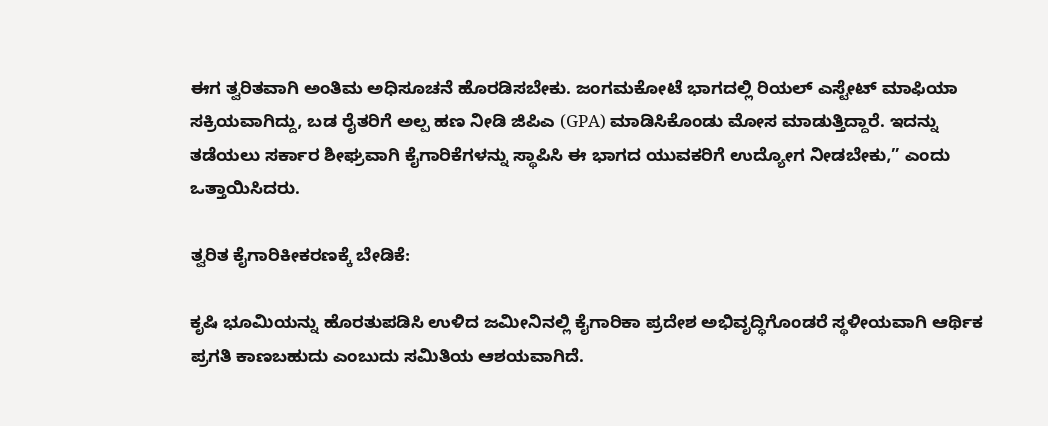ಈಗ ತ್ವರಿತವಾಗಿ ಅಂತಿಮ ಅಧಿಸೂಚನೆ ಹೊರಡಿಸಬೇಕು. ಜಂಗಮಕೋಟೆ ಭಾಗದಲ್ಲಿ ರಿಯಲ್ ಎಸ್ಟೇಟ್ ಮಾಫಿಯಾ ಸಕ್ರಿಯವಾಗಿದ್ದು, ಬಡ ರೈತರಿಗೆ ಅಲ್ಪ ಹಣ ನೀಡಿ ಜಿಪಿಎ (GPA) ಮಾಡಿಸಿಕೊಂಡು ಮೋಸ ಮಾಡುತ್ತಿದ್ದಾರೆ. ಇದನ್ನು ತಡೆಯಲು ಸರ್ಕಾರ ಶೀಘ್ರವಾಗಿ ಕೈಗಾರಿಕೆಗಳನ್ನು ಸ್ಥಾಪಿಸಿ ಈ ಭಾಗದ ಯುವಕರಿಗೆ ಉದ್ಯೋಗ ನೀಡಬೇಕು,” ಎಂದು ಒತ್ತಾಯಿಸಿದರು.

ತ್ವರಿತ ಕೈಗಾರಿಕೀಕರಣಕ್ಕೆ ಬೇಡಿಕೆ:

ಕೃಷಿ ಭೂಮಿಯನ್ನು ಹೊರತುಪಡಿಸಿ ಉಳಿದ ಜಮೀನಿನಲ್ಲಿ ಕೈಗಾರಿಕಾ ಪ್ರದೇಶ ಅಭಿವೃದ್ಧಿಗೊಂಡರೆ ಸ್ಥಳೀಯವಾಗಿ ಆರ್ಥಿಕ ಪ್ರಗತಿ ಕಾಣಬಹುದು ಎಂಬುದು ಸಮಿತಿಯ ಆಶಯವಾಗಿದೆ.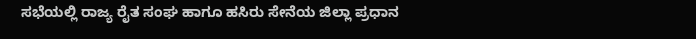ಸಭೆಯಲ್ಲಿ ರಾಜ್ಯ ರೈತ ಸಂಘ ಹಾಗೂ ಹಸಿರು ಸೇನೆಯ ಜಿಲ್ಲಾ ಪ್ರಧಾನ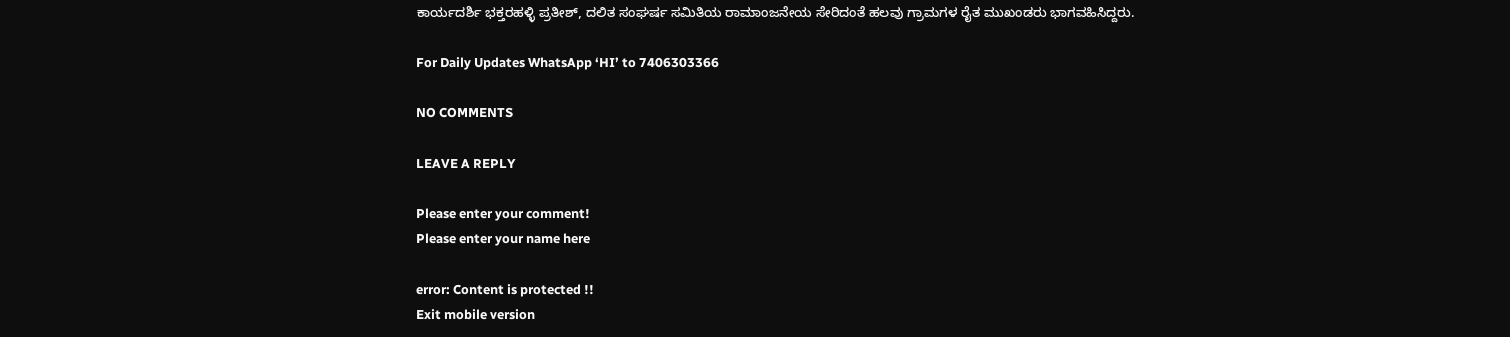ಕಾರ್ಯದರ್ಶಿ ಭಕ್ತರಹಳ್ಳಿ ಪ್ರತೀಶ್, ದಲಿತ ಸಂಘರ್ಷ ಸಮಿತಿಯ ರಾಮಾಂಜನೇಯ ಸೇರಿದಂತೆ ಹಲವು ಗ್ರಾಮಗಳ ರೈತ ಮುಖಂಡರು ಭಾಗವಹಿಸಿದ್ದರು.

For Daily Updates WhatsApp ‘HI’ to 7406303366

NO COMMENTS

LEAVE A REPLY

Please enter your comment!
Please enter your name here

error: Content is protected !!
Exit mobile version